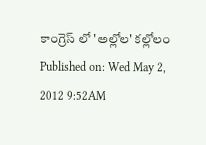కాంగ్రెస్ లో 'అల్లోల' కల్లోలం
Published on: Wed May 2, 2012 9:52AM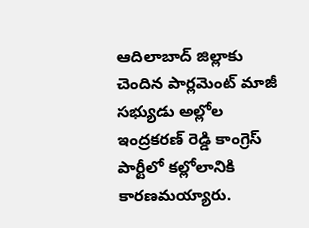ఆదిలాబాద్ జిల్లాకు చెందిన పార్లమెంట్ మాజీ సభ్యుడు అల్లోల ఇంద్రకరణ్ రెడ్డి కాంగ్రెస్ పార్టీలో కల్లోలానికి కారణమయ్యారు.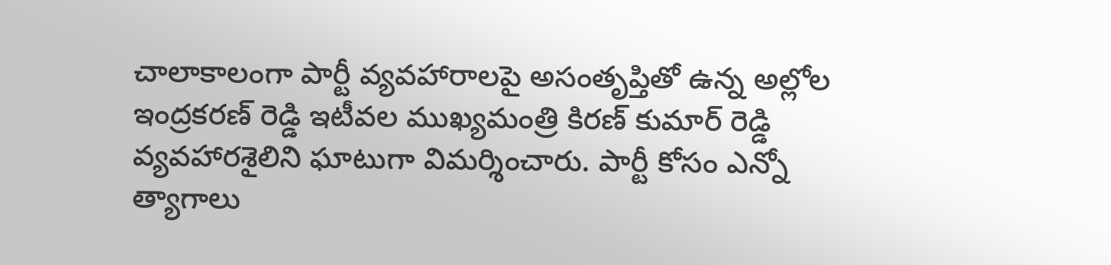చాలాకాలంగా పార్టీ వ్యవహారాలపై అసంతృప్తితో ఉన్న అల్లోల ఇంద్రకరణ్ రెడ్డి ఇటీవల ముఖ్యమంత్రి కిరణ్ కుమార్ రెడ్డి వ్యవహారశైలిని ఘాటుగా విమర్శించారు. పార్టీ కోసం ఎన్నో త్యాగాలు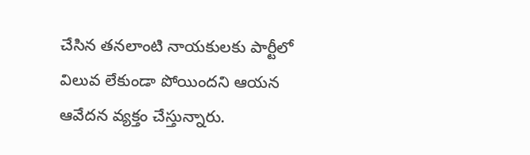చేసిన తనలాంటి నాయకులకు పార్టీలో విలువ లేకుండా పోయిందని ఆయన ఆవేదన వ్యక్తం చేస్తున్నారు.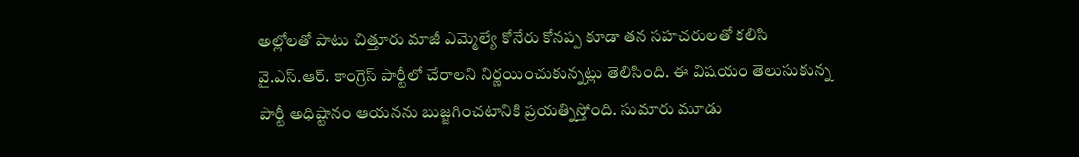అల్లోలతో పాటు చిత్తూరు మాజీ ఎమ్మెల్యే కోనేరు కోనప్ప కూడా తన సహచరులతో కలిసి వై.ఎస్.ఆర్. కాంగ్రెస్ పార్టీలో చేరాలని నిర్ణయించుకున్నట్లు తెలిసింది. ఈ విషయం తెలుసుకున్న పార్టీ అధిష్టానం ఆయనను బుజ్జగించటానికి ప్రయత్నిస్తోంది. సుమారు మూడు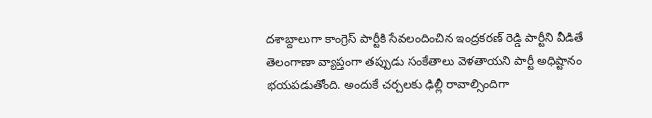దశాబ్దాలుగా కాంగ్రెస్ పార్టీకి సేవలందించిన ఇంద్రకరణ్ రెడ్డి పార్టీని వీడితే తెలంగాణా వ్యాప్తంగా తప్పుడు సంకేతాలు వెళతాయని పార్టీ అధిష్టానం భయపడుతోంది. అందుకే చర్చలకు ఢిల్లీ రావాల్సిందిగా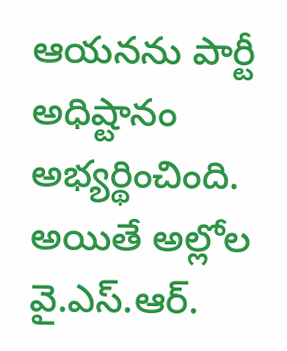ఆయనను పార్టీ అధిష్టానం అభ్యర్థించింది. అయితే అల్లోల వై.ఎస్.ఆర్.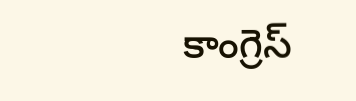కాంగ్రెస్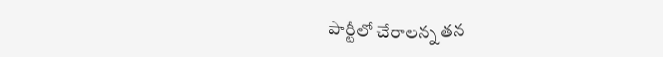పార్టీలో చేరాలన్న తన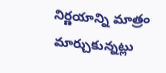నిర్ణయాన్ని మాత్రం మార్చుకున్నట్లు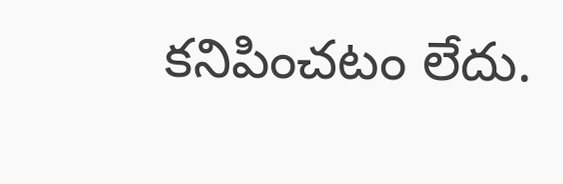కనిపించటం లేదు.